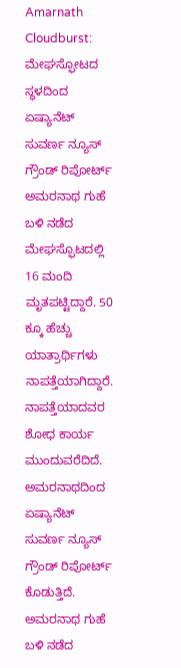Amarnath Cloudburst: ಮೇಘಸ್ಫೋಟದ ಸ್ಥಳದಿಂದ ಏಷ್ಯಾನೆಟ್ ಸುವರ್ಣ ನ್ಯೂಸ್ ಗ್ರೌಂಡ್ ರಿಪೋರ್ಟ್
ಅಮರನಾಥ ಗುಹೆ ಬಳಿ ನಡೆದ ಮೇಘಸ್ಫೊಟದಲ್ಲಿ 16 ಮಂದಿ ಮೃತಪಟ್ಟಿದ್ದಾರೆ. 50 ಕ್ಕೂ ಹೆಚ್ಚು ಯಾತ್ರಾರ್ಥಿಗಳು ನಾಪತ್ತೆಯಾಗಿದ್ದಾರೆ. ನಾಪತ್ತೆಯಾದವರ ಶೋಧ ಕಾರ್ಯ ಮುಂದುವರೆದಿದೆ. ಅಮರನಾಥದಿಂದ ಏಷ್ಯಾನೆಟ್ ಸುವರ್ಣ ನ್ಯೂಸ್ ಗ್ರೌಂಡ್ ರಿಪೋರ್ಟ್ ಕೊಡುತ್ತಿದೆ.
ಅಮರನಾಥ ಗುಹೆ ಬಳಿ ನಡೆದ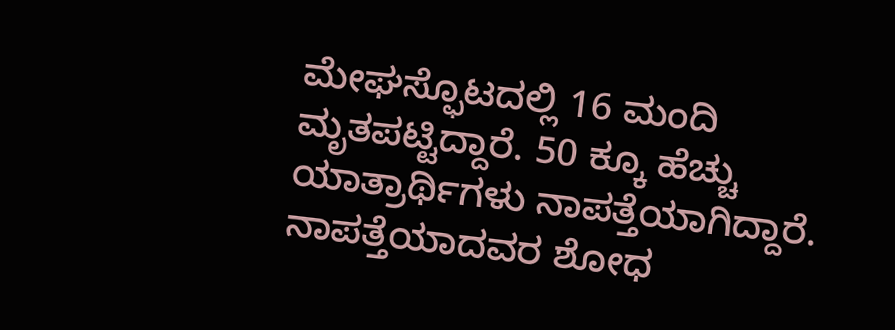ಮೇಘಸ್ಫೊಟದಲ್ಲಿ 16 ಮಂದಿ ಮೃತಪಟ್ಟಿದ್ದಾರೆ. 50 ಕ್ಕೂ ಹೆಚ್ಚು ಯಾತ್ರಾರ್ಥಿಗಳು ನಾಪತ್ತೆಯಾಗಿದ್ದಾರೆ. ನಾಪತ್ತೆಯಾದವರ ಶೋಧ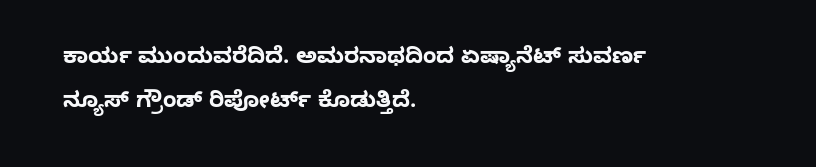ಕಾರ್ಯ ಮುಂದುವರೆದಿದೆ. ಅಮರನಾಥದಿಂದ ಏಷ್ಯಾನೆಟ್ ಸುವರ್ಣ ನ್ಯೂಸ್ ಗ್ರೌಂಡ್ ರಿಪೋರ್ಟ್ ಕೊಡುತ್ತಿದೆ.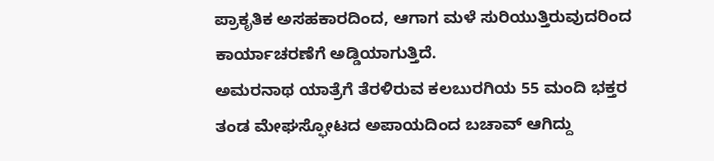ಪ್ರಾಕೃತಿಕ ಅಸಹಕಾರದಿಂದ, ಆಗಾಗ ಮಳೆ ಸುರಿಯುತ್ತಿರುವುದರಿಂದ ಕಾರ್ಯಾಚರಣೆಗೆ ಅಡ್ಡಿಯಾಗುತ್ತಿದೆ.
ಅಮರನಾಥ ಯಾತ್ರೆಗೆ ತೆರಳಿರುವ ಕಲಬುರಗಿಯ 55 ಮಂದಿ ಭಕ್ತರ ತಂಡ ಮೇಘಸ್ಫೋಟದ ಅಪಾಯದಿಂದ ಬಚಾವ್ ಆಗಿದ್ದು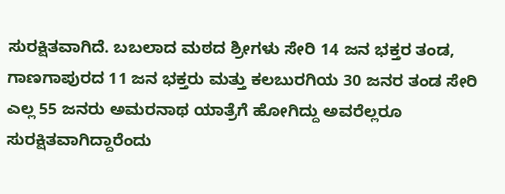ಸುರಕ್ಷಿತವಾಗಿದೆ. ಬಬಲಾದ ಮಠದ ಶ್ರೀಗಳು ಸೇರಿ 14 ಜನ ಭಕ್ತರ ತಂಡ, ಗಾಣಗಾಪುರದ 11 ಜನ ಭಕ್ತರು ಮತ್ತು ಕಲಬುರಗಿಯ 30 ಜನರ ತಂಡ ಸೇರಿ ಎಲ್ಲ 55 ಜನರು ಅಮರನಾಥ ಯಾತ್ರೆಗೆ ಹೋಗಿದ್ದು ಅವರೆಲ್ಲರೂ ಸುರಕ್ಷಿತವಾಗಿದ್ದಾರೆಂದು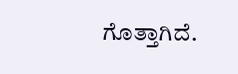ಗೊತ್ತಾಗಿದೆ.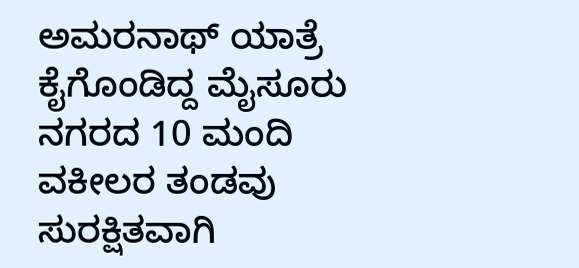ಅಮರನಾಥ್ ಯಾತ್ರೆ ಕೈಗೊಂಡಿದ್ದ ಮೈಸೂರು ನಗರದ 10 ಮಂದಿ ವಕೀಲರ ತಂಡವು ಸುರಕ್ಷಿತವಾಗಿ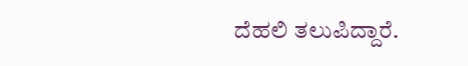ದೆಹಲಿ ತಲುಪಿದ್ದಾರೆ.